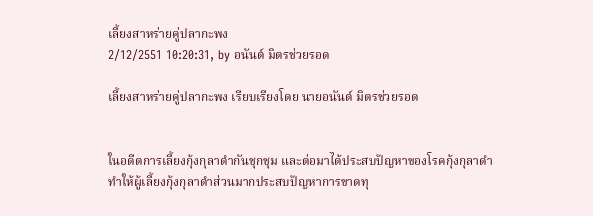เลี้ยงสาหร่ายคู่ปลากะพง
2/12/2551 10:20:31, by อนันต์ มิตรช่วยรอด

เลี้ยงสาหร่ายคู่ปลากะพง เรียบเรียงโดย นายอนันต์ มิตรช่วยรอด


ในอดีตการเลี้ยงกุ้งกุลาดำกันชุกชุม และต่อมาได้ประสบปัญหาของโรคกุ้งกุลาดำทำให้ผู้เลี้ยงกุ้งกุลาดำส่วนมากประสบปัญหาการขาดทุ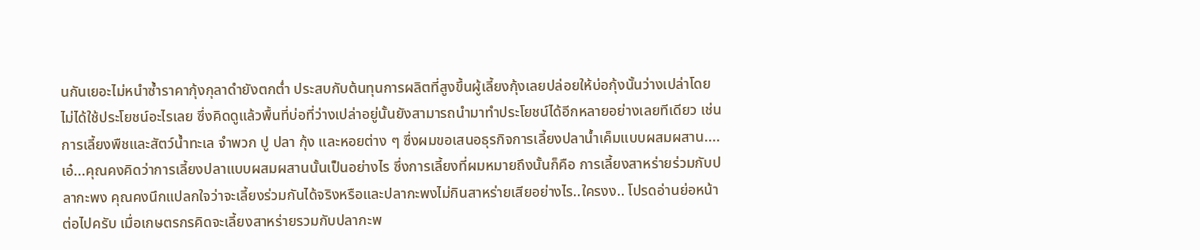นกันเยอะไม่หนำซ้ำราคากุ้งกุลาดำยังตกต่ำ ประสบกับต้นทุนการผลิตที่สูงขึ้นผู้เลี้ยงกุ้งเลยปล่อยให้บ่อกุ้งนั้นว่างเปล่าโดยไม่ได้ใช้ประโยชน์อะไรเลย ซึ่งคิดดูแล้วพื้นที่บ่อที่ว่างเปล่าอยู่นั้นยังสามารถนำมาทำประโยชน์ได้อีกหลายอย่างเลยทีเดียว เช่น การเลี้ยงพืชและสัตว์น้ำทะเล จำพวก ปู ปลา กุ้ง และหอยต่าง ๆ ซึ่งผมขอเสนอธุรกิจการเลี้ยงปลาน้ำเค็มแบบผสมผสาน....เอ๋...คุณคงคิดว่าการเลี้ยงปลาแบบผสมผสานนั้นเป็นอย่างไร ซึ่งการเลี้ยงที่ผมหมายถึงนั้นก็คือ การเลี้ยงสาหร่ายร่วมกับปลากะพง คุณคงนึกแปลกใจว่าจะเลี้ยงร่วมกันได้จริงหรือและปลากะพงไม่กินสาหร่ายเสียอย่างไร..ใครงง.. โปรดอ่านย่อหน้าต่อไปครับ เมื่อเกษตรกรคิดจะเลี้ยงสาหร่ายรวมกับปลากะพ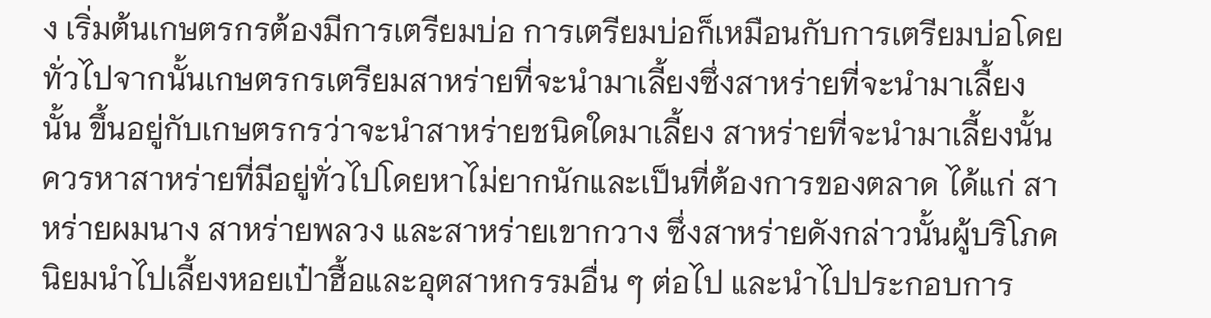ง เริ่มต้นเกษตรกรต้องมีการเตรียมบ่อ การเตรียมบ่อก็เหมือนกับการเตรียมบ่อโดยทั่วไปจากนั้นเกษตรกรเตรียมสาหร่ายที่จะนำมาเลี้ยงซึ่งสาหร่ายที่จะนำมาเลี้ยงนั้น ขึ้นอยู่กับเกษตรกรว่าจะนำสาหร่ายชนิดใดมาเลี้ยง สาหร่ายที่จะนำมาเลี้ยงนั้นควรหาสาหร่ายที่มีอยู่ทั่วไปโดยหาไม่ยากนักและเป็นที่ต้องการของตลาด ได้แก่ สาหร่ายผมนาง สาหร่ายพลวง และสาหร่ายเขากวาง ซึ่งสาหร่ายดังกล่าวนั้นผู้บริโภคนิยมนำไปเลี้ยงหอยเป๋าฮื้อและอุตสาหกรรมอื่น ๆ ต่อไป และนำไปประกอบการ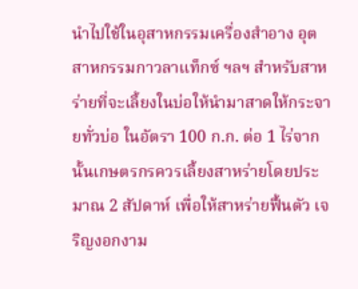นำไปใช้ในอุสาหกรรมเครื่องสำอาง อุตสาหกรรมกาวลาแท็กซ์ ฯลฯ สำหรับสาหร่ายที่จะเลี้ยงในบ่อให้นำมาสาดให้กระจายทั่วบ่อ ในอัตรา 100 ก.ก. ต่อ 1 ไร่จากนั้นเกษตรกรควรเลี้ยงสาหร่ายโดยประมาณ 2 สัปดาห์ เพื่อให้สาหร่ายฟื้นตัว เจริญงอกงาม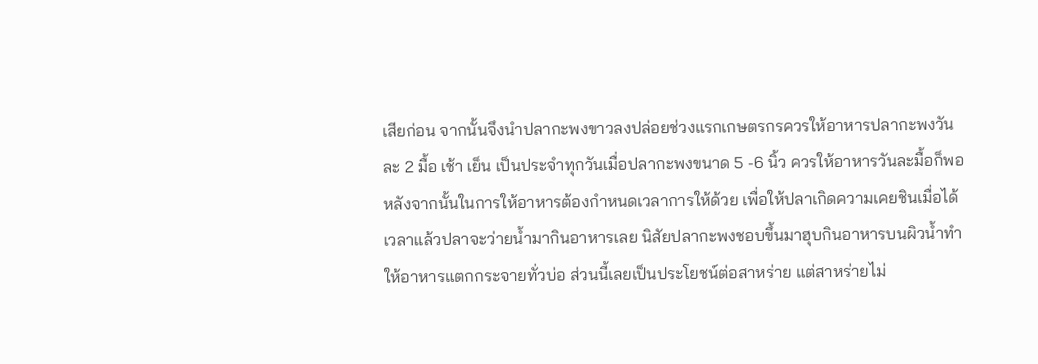เสียก่อน จากนั้นจึงนำปลากะพงขาวลงปล่อยช่วงแรกเกษตรกรควรให้อาหารปลากะพงวันละ 2 มื้อ เช้า เย็น เป็นประจำทุกวันเมื่อปลากะพงขนาด 5 -6 นิ้ว ควรให้อาหารวันละมื้อก็พอหลังจากนั้นในการให้อาหารต้องกำหนดเวลาการให้ด้วย เพื่อให้ปลาเกิดความเคยชินเมื่อได้เวลาแล้วปลาจะว่ายน้ำมากินอาหารเลย นิสัยปลากะพงชอบขึ้นมาฮุบกินอาหารบนผิวน้ำทำให้อาหารแตกกระจายทั่วบ่อ ส่วนนี้เลยเป็นประโยชน์ต่อสาหร่าย แต่สาหร่ายไม่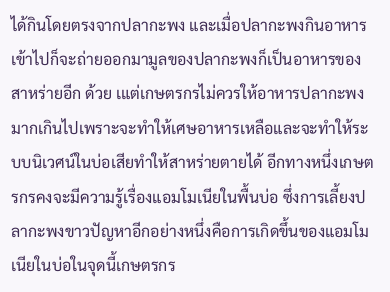ได้กินโดยตรงจากปลากะพง และเมื่อปลากะพงกินอาหารเข้าไปก็จะถ่ายออกมามูลของปลากะพงก็เป็นอาหารของสาหร่ายอีก ด้วย เแต่เกษตรกรไม่ควรให้อาหารปลากะพงมากเกินไปเพราะจะทำให้เศษอาหารเหลือและจะทำให้ระบบนิเวศน์ในบ่อเสียทำให้สาหร่ายตายได้ อีกทางหนึ่งเกษตรกรคงจะมีความรู้เรื่องแอมโมเนียในพื้นบ่อ ซึ่งการเลี้ยงปลากะพงขาวปัญหาอีกอย่างหนึ่งคือการเกิดขึ้นของแอมโมเนียในบ่อในจุดนี้เกษตรกร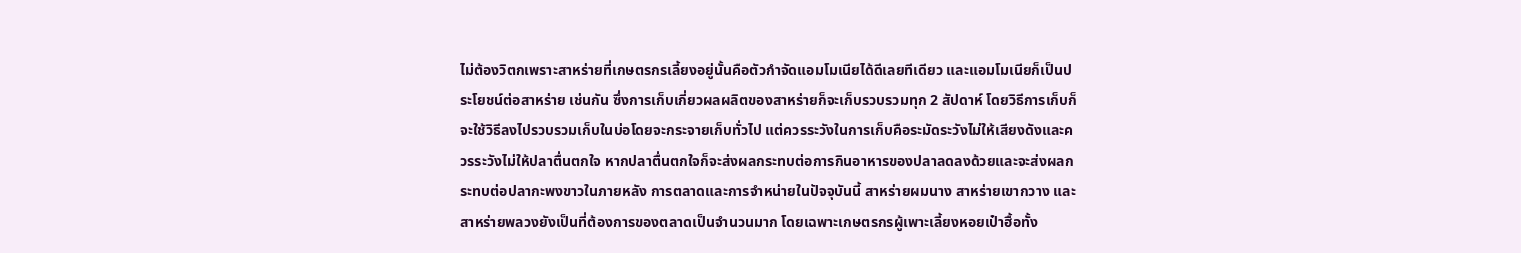ไม่ต้องวิตกเพราะสาหร่ายที่เกษตรกรเลี้ยงอยู่นั้นคือตัวกำจัดแอมโมเนียได้ดีเลยทีเดียว และแอมโมเนียก็เป็นประโยชน์ต่อสาหร่าย เช่นกัน ซึ่งการเก็บเกี่ยวผลผลิตของสาหร่ายก็จะเก็บรวบรวมทุก 2 สัปดาห์ โดยวิธีการเก็บก็จะใช้วิธีลงไปรวบรวมเก็บในบ่อโดยจะกระจายเก็บทั่วไป แต่ควรระวังในการเก็บคือระมัดระวังไม่ให้เสียงดังและควรระวังไม่ให้ปลาตื่นตกใจ หากปลาตื่นตกใจก็จะส่งผลกระทบต่อการกินอาหารของปลาลดลงด้วยและจะส่งผลกระทบต่อปลากะพงขาวในภายหลัง การตลาดและการจำหน่ายในปัจจุบันนี้ สาหร่ายผมนาง สาหร่ายเขากวาง และสาหร่ายพลวงยังเป็นที่ต้องการของตลาดเป็นจำนวนมาก โดยเฉพาะเกษตรกรผู้เพาะเลี้ยงหอยเป๋าฮื้อทั้ง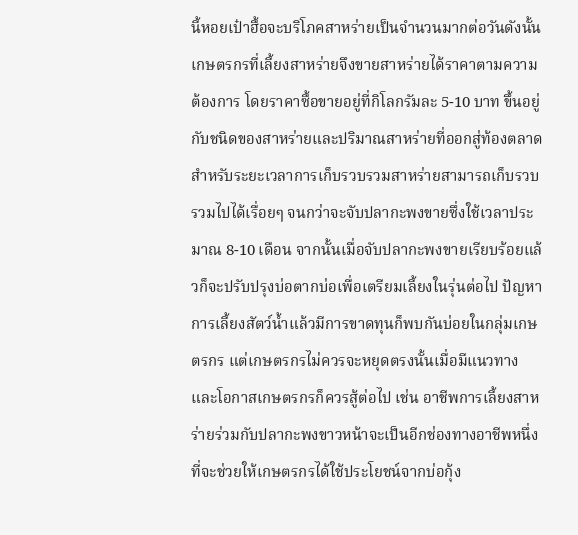นี้หอยเป๋าฮื้อจะบริโภคสาหร่ายเป็นจำนวนมากต่อวันดังนั้นเกษตรกรที่เลี้ยงสาหร่ายจึงขายสาหร่ายได้ราคาตามความต้องการ โดยราคาซื้อขายอยู่ที่กิโลกรัมละ 5-10 บาท ขึ้นอยู่กับชนิดของสาหร่ายและปริมาณสาหร่ายที่ออกสู่ท้องตลาด สำหรับระยะเวลาการเก็บรวบรวมสาหร่ายสามารถเก็บรวบรวมไปได้เรื่อยๆ จนกว่าจะจับปลากะพงขายซึ่งใช้เวลาประมาณ 8-10 เดือน จากนั้นเมื่อจับปลากะพงขายเรียบร้อยแล้วก็จะปรับปรุงบ่อตากบ่อเพื่อเตรียมเลี้ยงในรุ่นต่อไป ปัญหาการเลี้ยงสัตว์น้ำแล้วมีการขาดทุนก็พบกันบ่อยในกลุ่มเกษตรกร แต่เกษตรกรไม่ควรจะหยุดตรงนั้นเมื่อมีแนวทางและโอกาสเกษตรกรก็ควรสู้ต่อไป เช่น อาชีพการเลี้ยงสาหร่ายร่วมกับปลากะพงขาวหน้าจะเป็นอีกช่องทางอาชีพหนึ่งที่จะช่วยให้เกษตรกรได้ใช้ประโยชน์จากบ่อกุ้ง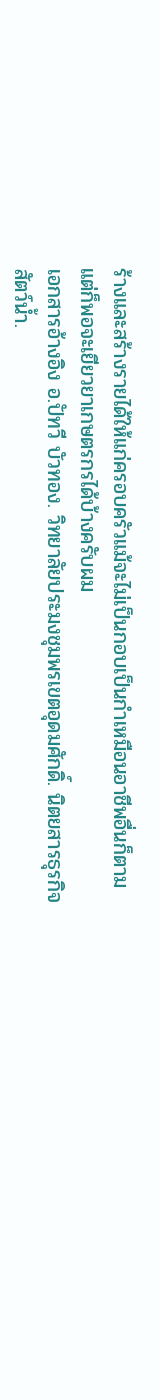ร้างและสร้างรายได้ให้แก่ครอบครัวแม้จะไม่เป็นกอบเป็นกำเหมือนอาชีพอื่นก็ตาม แต่ก็พอจะเยียวยาเกษตรกรได้บ้างครับผม
เอกสารอ้างอิง อ.ปัทวี บัวทอง. วิทยาลัยประมงชุมพรเขตอุดมศักดิ์. นิตยสารธุรกิจสัตว์น้ำ.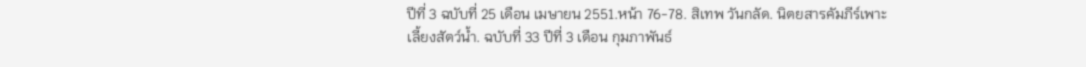ปีที่ 3 ฉบับที่ 25 เดือน เมษายน 2551.หน้า 76-78. สิเทพ วันกลัด. นิตยสารคัมภีร์เพาะเลี้ยงสัตว์น้ำ. ฉบับที่ 33 ปีที่ 3 เดือน กุมภาพันธ์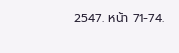2547. หน้า 71-74.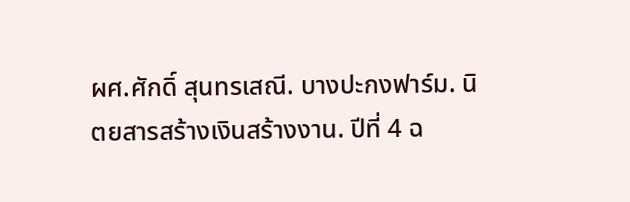ผศ.ศักดิ์ สุนทรเสณี. บางปะกงฟาร์ม. นิตยสารสร้างเงินสร้างงาน. ปีที่ 4 ฉ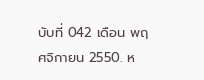บับที่ 042 เดือน พฤศจิกายน 2550. ห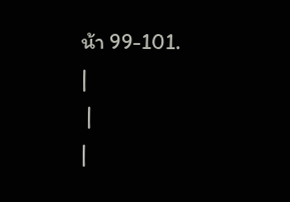น้า 99-101.
|
 |
|